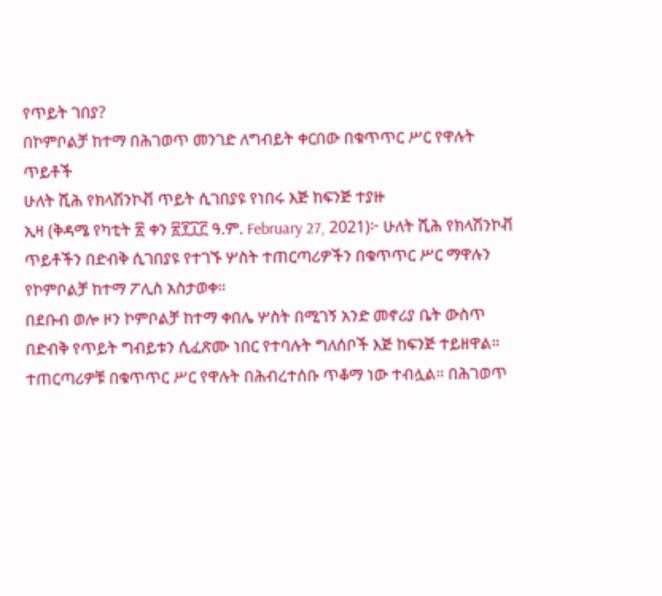የጥይት ገበያ?
በኮምቦልቻ ከተማ በሕገወጥ መንገድ ለግብይት ቀርበው በቁጥጥር ሥር የዋሉት ጥይቶች
ሁለት ሺሕ የክላሽንኮቭ ጥይት ሲገበያዩ የነበሩ እጅ ከፍንጅ ተያዙ
ኢዛ (ቅዳሜ የካቲት ፳ ቀን ፳፻፲፫ ዓ.ም. February 27, 2021)፦ ሁለት ሺሕ የክላሽንኮቭ ጥይቶችን በድብቅ ሲገበያዩ የተገኙ ሦስት ተጠርጣሪዎችን በቁጥጥር ሥር ማዋሉን የኮምቦልቻ ከተማ ፖሊስ አስታወቀ።
በደቡብ ወሎ ዞን ኮምቦልቻ ከተማ ቀበሌ ሦስት በሚገኝ አንድ መኖሪያ ቤት ውስጥ በድብቅ የጥይት ግብይቱን ሲፈጽሙ ነበር የተባሉት ግለሰቦች እጅ ከፍንጅ ተይዘዋል።
ተጠርጣሪዎቹ በቁጥጥር ሥር የዋሉት በሕብረተሰቡ ጥቆማ ነው ተብሏል። በሕገወጥ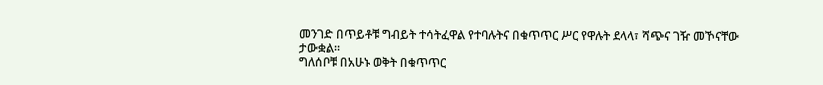መንገድ በጥይቶቹ ግብይት ተሳትፈዋል የተባሉትና በቁጥጥር ሥር የዋሉት ደላላ፣ ሻጭና ገዥ መኾናቸው ታውቋል።
ግለሰቦቹ በአሁኑ ወቅት በቁጥጥር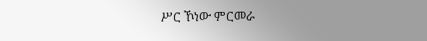ሥር ኾነው ምርመራ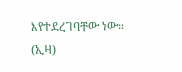እየተደረገባቸው ነው። (ኢዛ)